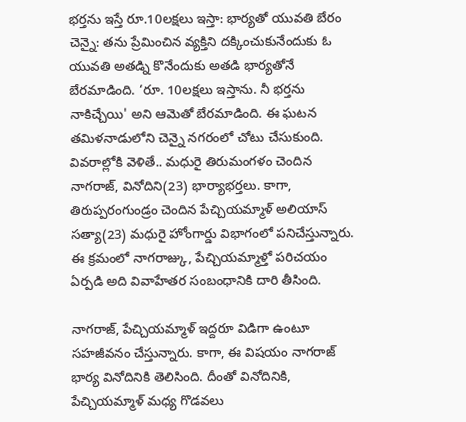భర్తను ఇస్తే రూ.10లక్షలు ఇస్తా: భార్యతో యువతి బేరం
చెన్నై: తను ప్రేమించిన వ్యక్తిని దక్కించుకునేందుకు ఓ యువతి అతడ్ని కొనేందుకు అతడి భార్యతోనే బేరమాడింది. ‘రూ. 10లక్షలు ఇస్తాను. నీ భర్తను నాకిచ్చేయి' అని ఆమెతో బేరమాడింది. ఈ ఘటన తమిళనాడులోని చెన్నై నగరంలో చోటు చేసుకుంది.
వివరాల్లోకి వెళితే.. మధురై తిరుమంగళం చెందిన నాగరాజ్, వినోదిని(23) భార్యాభర్తలు. కాగా, తిరుప్పరంగుండ్రం చెందిన పేచ్చియమ్మాళ్ అలియాస్ సత్యా(23) మధురై హోంగార్డు విభాగంలో పనిచేస్తున్నారు. ఈ క్రమంలో నాగరాజ్కు, పేచ్చియమ్మాళ్తో పరిచయం ఏర్పడి అది వివాహేతర సంబంధానికి దారి తీసింది.

నాగరాజ్, పేచ్చియమ్మాళ్ ఇద్దరూ విడిగా ఉంటూ సహజీవనం చేస్తున్నారు. కాగా, ఈ విషయం నాగరాజ్ భార్య వినోదినికి తెలిసింది. దీంతో వినోదినికి, పేచ్చియమ్మాళ్ మధ్య గొడవలు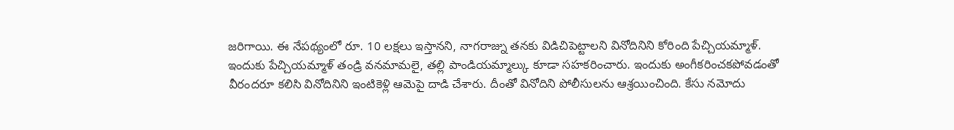జరిగాయి. ఈ నేపథ్యంలో రూ. 10 లక్షలు ఇస్తానని, నాగరాజ్ను తనకు విడిచిపెట్టాలని వినోదినిని కోరింది పేచ్చియమ్మాళ్.
ఇందుకు పేచ్చియమ్మాళ్ తండ్రి వనమామలై, తల్లి పాండియమ్మాల్కు కూడా సహకరించారు. ఇందుకు అంగీకరించకపోవడంతో వీరందరూ కలిసి వినోదినిని ఇంటికెళ్లి ఆమెపై దాడి చేశారు. దీంతో వినోదిని పోలీసులను ఆశ్రయించింది. కేసు నమోదు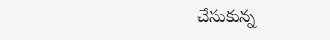చేసుకున్న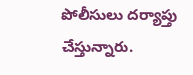పోలీసులు దర్యాప్తు చేస్తున్నారు.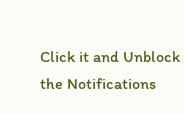Click it and Unblock the Notifications